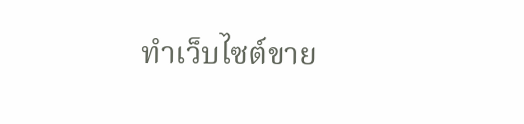ทำเว็บไซต์ขาย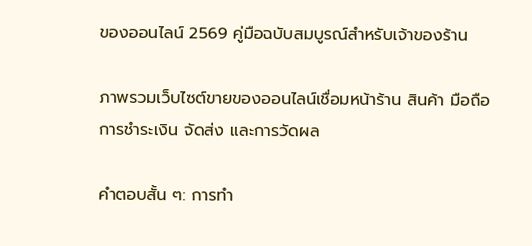ของออนไลน์ 2569 คู่มือฉบับสมบูรณ์สำหรับเจ้าของร้าน

ภาพรวมเว็บไซต์ขายของออนไลน์เชื่อมหน้าร้าน สินค้า มือถือ การชำระเงิน จัดส่ง และการวัดผล

คำตอบสั้น ๆ: การทำ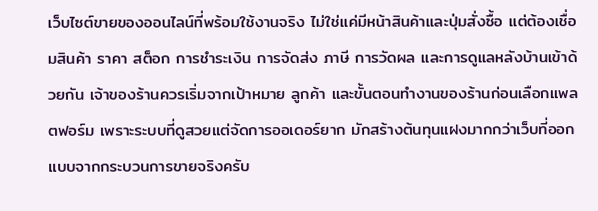เว็บไซต์ขายของออนไลน์ที่พร้อมใช้งานจริง ไม่ใช่แค่มีหน้าสินค้าและปุ่มสั่งซื้อ แต่ต้องเชื่อมสินค้า ราคา สต็อก การชำระเงิน การจัดส่ง ภาษี การวัดผล และการดูแลหลังบ้านเข้าด้วยกัน เจ้าของร้านควรเริ่มจากเป้าหมาย ลูกค้า และขั้นตอนทำงานของร้านก่อนเลือกแพลตฟอร์ม เพราะระบบที่ดูสวยแต่จัดการออเดอร์ยาก มักสร้างต้นทุนแฝงมากกว่าเว็บที่ออกแบบจากกระบวนการขายจริงครับ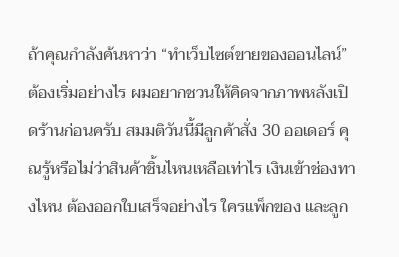ถ้าคุณกำลังค้นหาว่า “ทำเว็บไซต์ขายของออนไลน์” ต้องเริ่มอย่างไร ผมอยากชวนให้คิดจากภาพหลังเปิดร้านก่อนครับ สมมติวันนี้มีลูกค้าสั่ง 30 ออเดอร์ คุณรู้หรือไม่ว่าสินค้าชิ้นไหนเหลือเท่าไร เงินเข้าช่องทางไหน ต้องออกใบเสร็จอย่างไร ใครแพ็กของ และลูก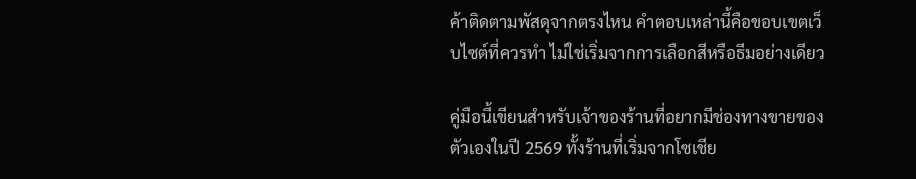ค้าติดตามพัสดุจากตรงไหน คำตอบเหล่านี้คือขอบเขตเว็บไซต์ที่ควรทำ ไม่ใช่เริ่มจากการเลือกสีหรือธีมอย่างเดียว

คู่มือนี้เขียนสำหรับเจ้าของร้านที่อยากมีช่องทางขายของตัวเองในปี 2569 ทั้งร้านที่เริ่มจากโซเชีย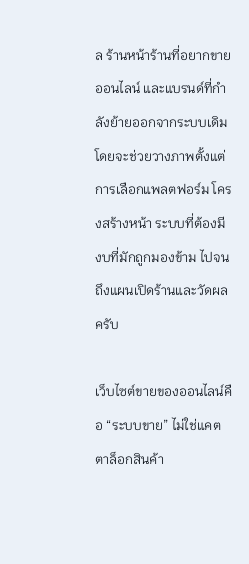ล ร้านหน้าร้านที่อยากขายออนไลน์ และแบรนด์ที่กำลังย้ายออกจากระบบเดิม โดยจะช่วยวางภาพตั้งแต่การเลือกแพลตฟอร์ม โครงสร้างหน้า ระบบที่ต้องมี งบที่มักถูกมองข้าม ไปจนถึงแผนเปิดร้านและวัดผลครับ

เว็บไซต์ขายของออนไลน์คือ “ระบบขาย” ไม่ใช่แคตตาล็อกสินค้า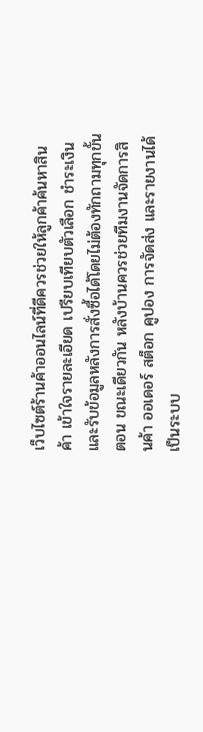เว็บไซต์ร้านค้าออนไลน์ที่ดีควรช่วยให้ลูกค้าค้นหาสินค้า เข้าใจรายละเอียด เปรียบเทียบตัวเลือก ชำระเงิน และรับข้อมูลหลังการสั่งซื้อได้โดยไม่ต้องทักถามทุกขั้นตอน ขณะเดียวกัน หลังบ้านควรช่วยทีมงานจัดการสินค้า ออเดอร์ สต็อก คูปอง การจัดส่ง และรายงานได้เป็นระบบ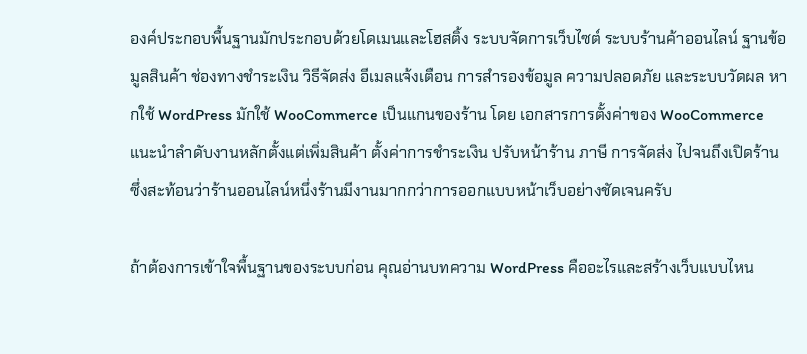องค์ประกอบพื้นฐานมักประกอบด้วยโดเมนและโฮสติ้ง ระบบจัดการเว็บไซต์ ระบบร้านค้าออนไลน์ ฐานข้อมูลสินค้า ช่องทางชำระเงิน วิธีจัดส่ง อีเมลแจ้งเตือน การสำรองข้อมูล ความปลอดภัย และระบบวัดผล หากใช้ WordPress มักใช้ WooCommerce เป็นแกนของร้าน โดย เอกสารการตั้งค่าของ WooCommerce แนะนำลำดับงานหลักตั้งแต่เพิ่มสินค้า ตั้งค่าการชำระเงิน ปรับหน้าร้าน ภาษี การจัดส่ง ไปจนถึงเปิดร้าน ซึ่งสะท้อนว่าร้านออนไลน์หนึ่งร้านมีงานมากกว่าการออกแบบหน้าเว็บอย่างชัดเจนครับ

ถ้าต้องการเข้าใจพื้นฐานของระบบก่อน คุณอ่านบทความ WordPress คืออะไรและสร้างเว็บแบบไหน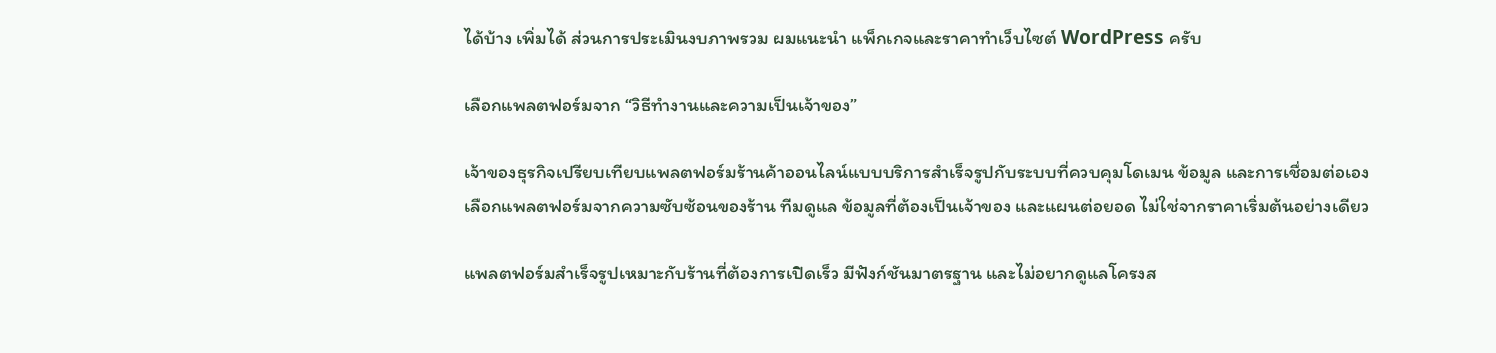ได้บ้าง เพิ่มได้ ส่วนการประเมินงบภาพรวม ผมแนะนำ แพ็กเกจและราคาทำเว็บไซต์ WordPress ครับ

เลือกแพลตฟอร์มจาก “วิธีทำงานและความเป็นเจ้าของ”

เจ้าของธุรกิจเปรียบเทียบแพลตฟอร์มร้านค้าออนไลน์แบบบริการสำเร็จรูปกับระบบที่ควบคุมโดเมน ข้อมูล และการเชื่อมต่อเอง
เลือกแพลตฟอร์มจากความซับซ้อนของร้าน ทีมดูแล ข้อมูลที่ต้องเป็นเจ้าของ และแผนต่อยอด ไม่ใช่จากราคาเริ่มต้นอย่างเดียว

แพลตฟอร์มสำเร็จรูปเหมาะกับร้านที่ต้องการเปิดเร็ว มีฟังก์ชันมาตรฐาน และไม่อยากดูแลโครงส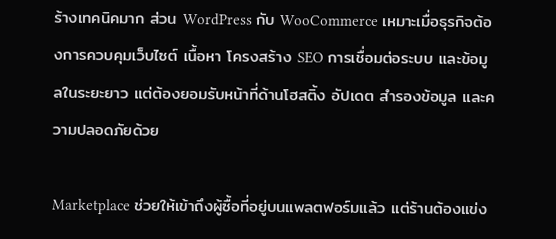ร้างเทคนิคมาก ส่วน WordPress กับ WooCommerce เหมาะเมื่อธุรกิจต้องการควบคุมเว็บไซต์ เนื้อหา โครงสร้าง SEO การเชื่อมต่อระบบ และข้อมูลในระยะยาว แต่ต้องยอมรับหน้าที่ด้านโฮสติ้ง อัปเดต สำรองข้อมูล และความปลอดภัยด้วย

Marketplace ช่วยให้เข้าถึงผู้ซื้อที่อยู่บนแพลตฟอร์มแล้ว แต่ร้านต้องแข่ง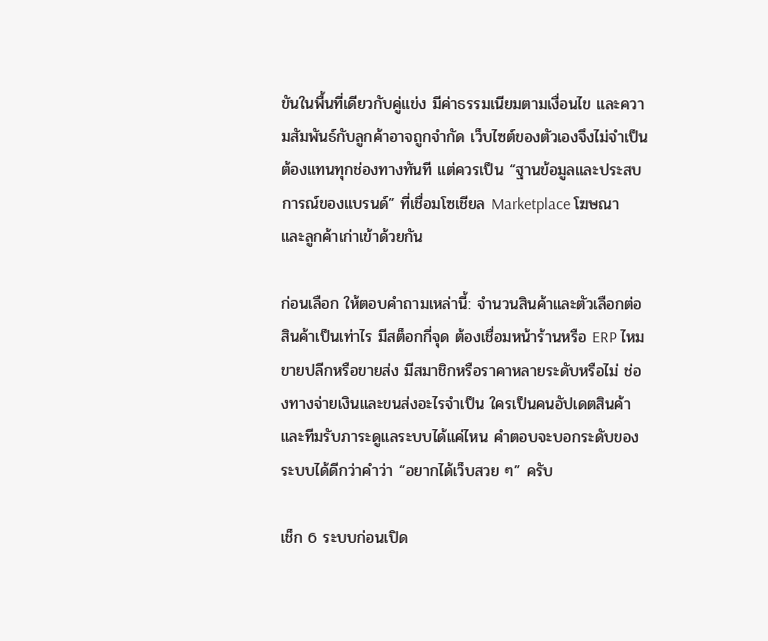ขันในพื้นที่เดียวกับคู่แข่ง มีค่าธรรมเนียมตามเงื่อนไข และความสัมพันธ์กับลูกค้าอาจถูกจำกัด เว็บไซต์ของตัวเองจึงไม่จำเป็นต้องแทนทุกช่องทางทันที แต่ควรเป็น “ฐานข้อมูลและประสบการณ์ของแบรนด์” ที่เชื่อมโซเชียล Marketplace โฆษณา และลูกค้าเก่าเข้าด้วยกัน

ก่อนเลือก ให้ตอบคำถามเหล่านี้: จำนวนสินค้าและตัวเลือกต่อสินค้าเป็นเท่าไร มีสต็อกกี่จุด ต้องเชื่อมหน้าร้านหรือ ERP ไหม ขายปลีกหรือขายส่ง มีสมาชิกหรือราคาหลายระดับหรือไม่ ช่องทางจ่ายเงินและขนส่งอะไรจำเป็น ใครเป็นคนอัปเดตสินค้า และทีมรับภาระดูแลระบบได้แค่ไหน คำตอบจะบอกระดับของระบบได้ดีกว่าคำว่า “อยากได้เว็บสวย ๆ” ครับ

เช็ก 6 ระบบก่อนเปิด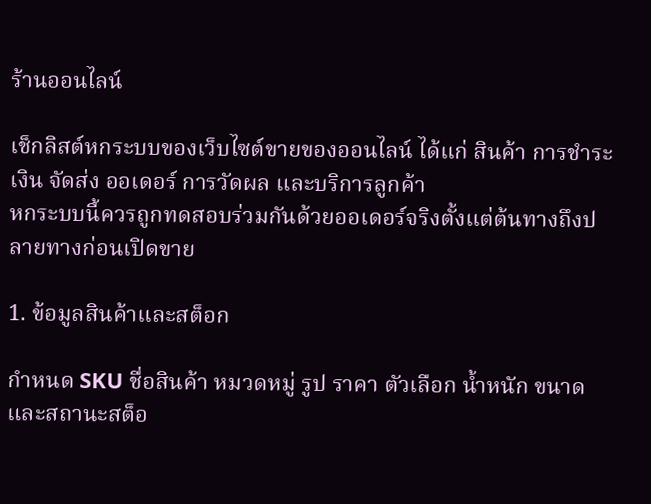ร้านออนไลน์

เช็กลิสต์หกระบบของเว็บไซต์ขายของออนไลน์ ได้แก่ สินค้า การชำระเงิน จัดส่ง ออเดอร์ การวัดผล และบริการลูกค้า
หกระบบนี้ควรถูกทดสอบร่วมกันด้วยออเดอร์จริงตั้งแต่ต้นทางถึงปลายทางก่อนเปิดขาย

1. ข้อมูลสินค้าและสต็อก

กำหนด SKU ชื่อสินค้า หมวดหมู่ รูป ราคา ตัวเลือก น้ำหนัก ขนาด และสถานะสต็อ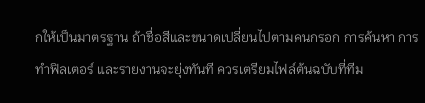กให้เป็นมาตรฐาน ถ้าชื่อสีและขนาดเปลี่ยนไปตามคนกรอก การค้นหา การทำฟิลเตอร์ และรายงานจะยุ่งทันที ควรเตรียมไฟล์ต้นฉบับที่ทีม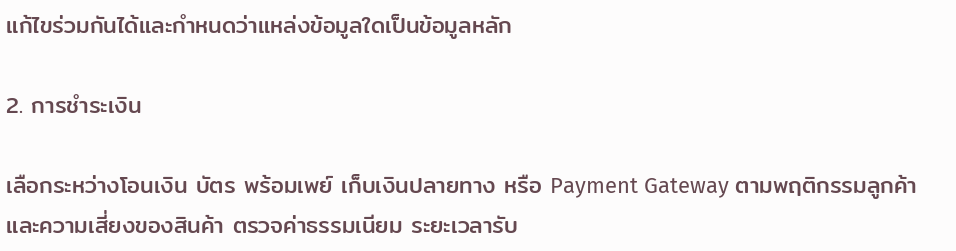แก้ไขร่วมกันได้และกำหนดว่าแหล่งข้อมูลใดเป็นข้อมูลหลัก

2. การชำระเงิน

เลือกระหว่างโอนเงิน บัตร พร้อมเพย์ เก็บเงินปลายทาง หรือ Payment Gateway ตามพฤติกรรมลูกค้าและความเสี่ยงของสินค้า ตรวจค่าธรรมเนียม ระยะเวลารับ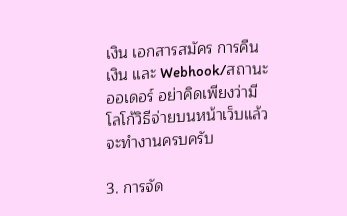เงิน เอกสารสมัคร การคืนเงิน และ Webhook/สถานะออเดอร์ อย่าคิดเพียงว่ามีโลโก้วิธีจ่ายบนหน้าเว็บแล้วจะทำงานครบครับ

3. การจัด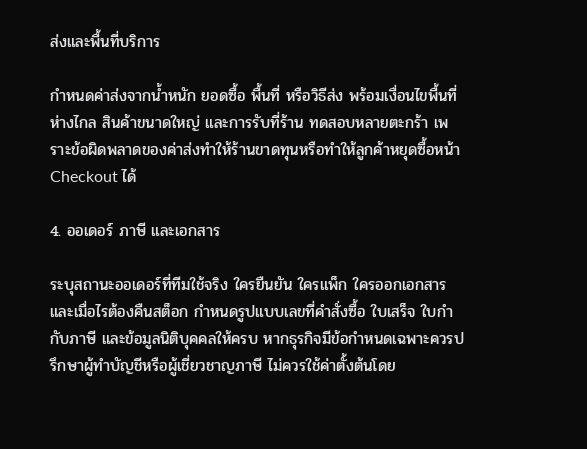ส่งและพื้นที่บริการ

กำหนดค่าส่งจากน้ำหนัก ยอดซื้อ พื้นที่ หรือวิธีส่ง พร้อมเงื่อนไขพื้นที่ห่างไกล สินค้าขนาดใหญ่ และการรับที่ร้าน ทดสอบหลายตะกร้า เพราะข้อผิดพลาดของค่าส่งทำให้ร้านขาดทุนหรือทำให้ลูกค้าหยุดซื้อหน้า Checkout ได้

4. ออเดอร์ ภาษี และเอกสาร

ระบุสถานะออเดอร์ที่ทีมใช้จริง ใครยืนยัน ใครแพ็ก ใครออกเอกสาร และเมื่อไรต้องคืนสต็อก กำหนดรูปแบบเลขที่คำสั่งซื้อ ใบเสร็จ ใบกำกับภาษี และข้อมูลนิติบุคคลให้ครบ หากธุรกิจมีข้อกำหนดเฉพาะควรปรึกษาผู้ทำบัญชีหรือผู้เชี่ยวชาญภาษี ไม่ควรใช้ค่าตั้งต้นโดย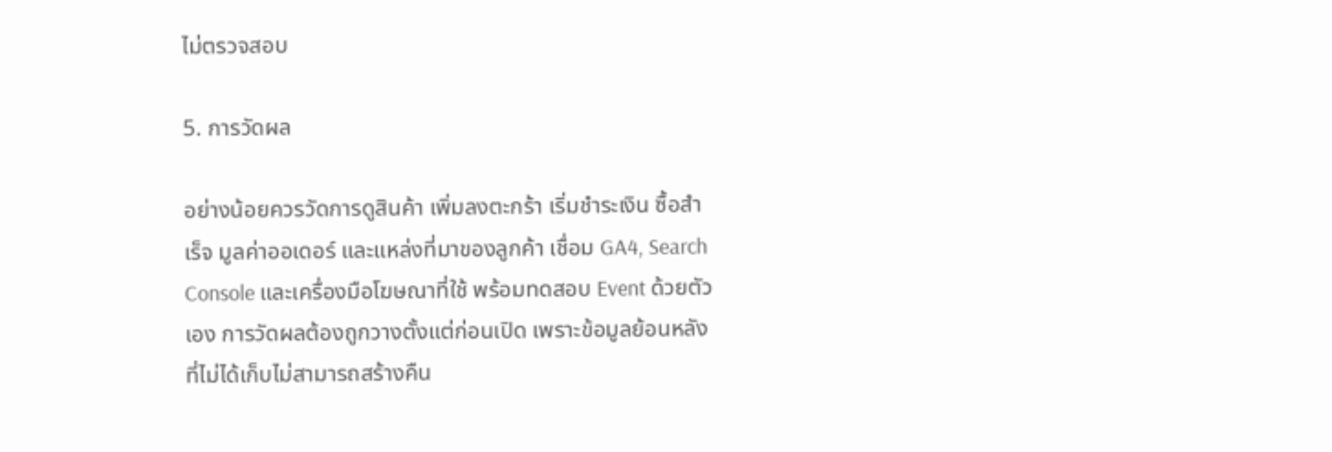ไม่ตรวจสอบ

5. การวัดผล

อย่างน้อยควรวัดการดูสินค้า เพิ่มลงตะกร้า เริ่มชำระเงิน ซื้อสำเร็จ มูลค่าออเดอร์ และแหล่งที่มาของลูกค้า เชื่อม GA4, Search Console และเครื่องมือโฆษณาที่ใช้ พร้อมทดสอบ Event ด้วยตัวเอง การวัดผลต้องถูกวางตั้งแต่ก่อนเปิด เพราะข้อมูลย้อนหลังที่ไม่ได้เก็บไม่สามารถสร้างคืน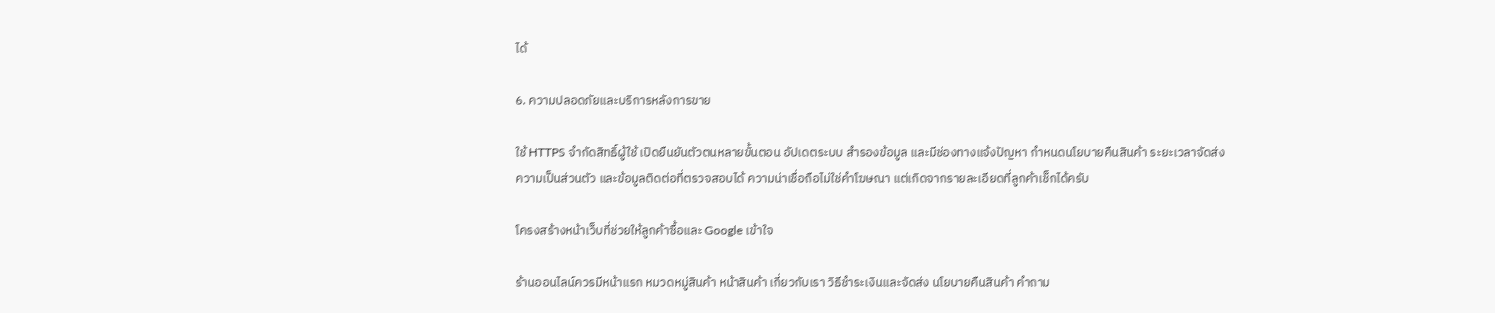ได้

6. ความปลอดภัยและบริการหลังการขาย

ใช้ HTTPS จำกัดสิทธิ์ผู้ใช้ เปิดยืนยันตัวตนหลายขั้นตอน อัปเดตระบบ สำรองข้อมูล และมีช่องทางแจ้งปัญหา กำหนดนโยบายคืนสินค้า ระยะเวลาจัดส่ง ความเป็นส่วนตัว และข้อมูลติดต่อที่ตรวจสอบได้ ความน่าเชื่อถือไม่ใช่คำโฆษณา แต่เกิดจากรายละเอียดที่ลูกค้าเช็กได้ครับ

โครงสร้างหน้าเว็บที่ช่วยให้ลูกค้าซื้อและ Google เข้าใจ

ร้านออนไลน์ควรมีหน้าแรก หมวดหมู่สินค้า หน้าสินค้า เกี่ยวกับเรา วิธีชำระเงินและจัดส่ง นโยบายคืนสินค้า คำถาม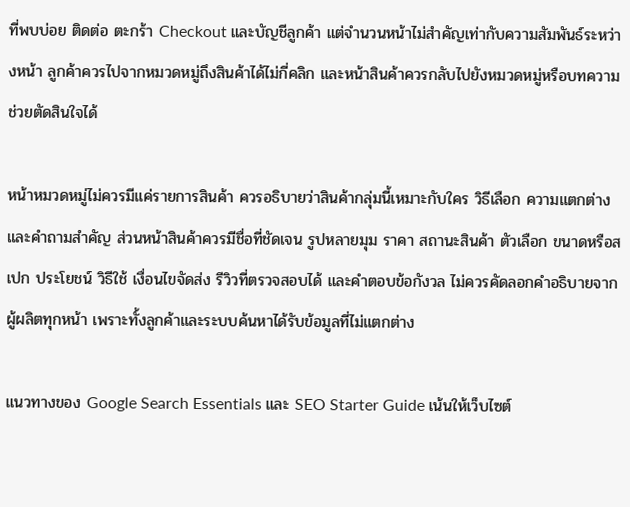ที่พบบ่อย ติดต่อ ตะกร้า Checkout และบัญชีลูกค้า แต่จำนวนหน้าไม่สำคัญเท่ากับความสัมพันธ์ระหว่างหน้า ลูกค้าควรไปจากหมวดหมู่ถึงสินค้าได้ไม่กี่คลิก และหน้าสินค้าควรกลับไปยังหมวดหมู่หรือบทความช่วยตัดสินใจได้

หน้าหมวดหมู่ไม่ควรมีแค่รายการสินค้า ควรอธิบายว่าสินค้ากลุ่มนี้เหมาะกับใคร วิธีเลือก ความแตกต่าง และคำถามสำคัญ ส่วนหน้าสินค้าควรมีชื่อที่ชัดเจน รูปหลายมุม ราคา สถานะสินค้า ตัวเลือก ขนาดหรือสเปก ประโยชน์ วิธีใช้ เงื่อนไขจัดส่ง รีวิวที่ตรวจสอบได้ และคำตอบข้อกังวล ไม่ควรคัดลอกคำอธิบายจากผู้ผลิตทุกหน้า เพราะทั้งลูกค้าและระบบค้นหาได้รับข้อมูลที่ไม่แตกต่าง

แนวทางของ Google Search Essentials และ SEO Starter Guide เน้นให้เว็บไซต์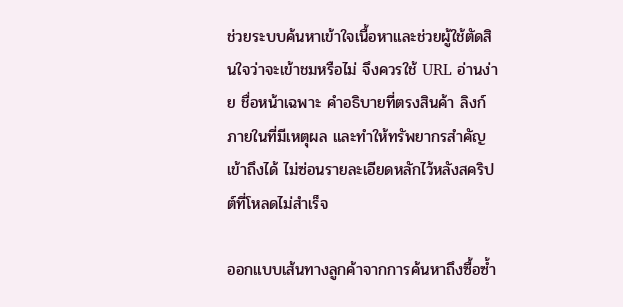ช่วยระบบค้นหาเข้าใจเนื้อหาและช่วยผู้ใช้ตัดสินใจว่าจะเข้าชมหรือไม่ จึงควรใช้ URL อ่านง่าย ชื่อหน้าเฉพาะ คำอธิบายที่ตรงสินค้า ลิงก์ภายในที่มีเหตุผล และทำให้ทรัพยากรสำคัญเข้าถึงได้ ไม่ซ่อนรายละเอียดหลักไว้หลังสคริปต์ที่โหลดไม่สำเร็จ

ออกแบบเส้นทางลูกค้าจากการค้นหาถึงซื้อซ้ำ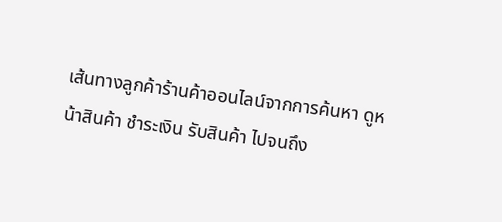เส้นทางลูกค้าร้านค้าออนไลน์จากการค้นหา ดูหน้าสินค้า ชำระเงิน รับสินค้า ไปจนถึง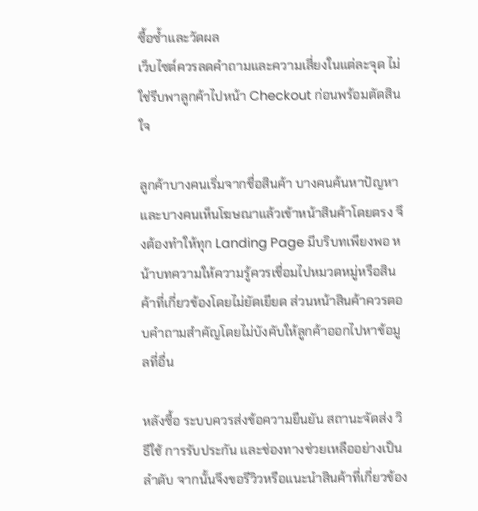ซื้อซ้ำและวัดผล
เว็บไซต์ควรลดคำถามและความเสี่ยงในแต่ละจุด ไม่ใช่รีบพาลูกค้าไปหน้า Checkout ก่อนพร้อมตัดสินใจ

ลูกค้าบางคนเริ่มจากชื่อสินค้า บางคนค้นหาปัญหา และบางคนเห็นโฆษณาแล้วเข้าหน้าสินค้าโดยตรง จึงต้องทำให้ทุก Landing Page มีบริบทเพียงพอ หน้าบทความให้ความรู้ควรเชื่อมไปหมวดหมู่หรือสินค้าที่เกี่ยวข้องโดยไม่ยัดเยียด ส่วนหน้าสินค้าควรตอบคำถามสำคัญโดยไม่บังคับให้ลูกค้าออกไปหาข้อมูลที่อื่น

หลังซื้อ ระบบควรส่งข้อความยืนยัน สถานะจัดส่ง วิธีใช้ การรับประกัน และช่องทางช่วยเหลืออย่างเป็นลำดับ จากนั้นจึงขอรีวิวหรือแนะนำสินค้าที่เกี่ยวข้อง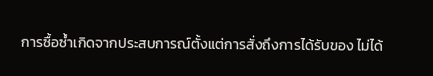การซื้อซ้ำเกิดจากประสบการณ์ตั้งแต่การสั่งถึงการได้รับของ ไม่ได้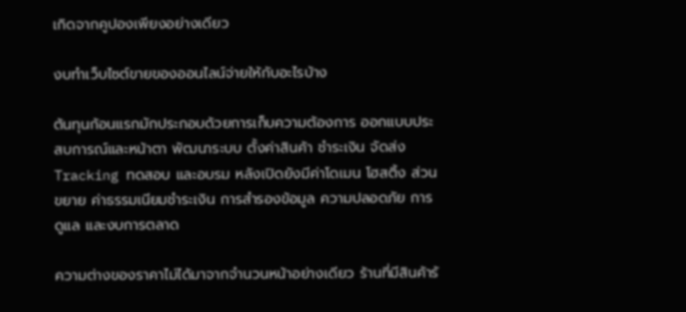เกิดจากคูปองเพียงอย่างเดียว

งบทำเว็บไซต์ขายของออนไลน์จ่ายให้กับอะไรบ้าง

ต้นทุนก้อนแรกมักประกอบด้วยการเก็บความต้องการ ออกแบบประสบการณ์และหน้าตา พัฒนาระบบ ตั้งค่าสินค้า ชำระเงิน จัดส่ง Tracking ทดสอบ และอบรม หลังเปิดยังมีค่าโดเมน โฮสติ้ง ส่วนขยาย ค่าธรรมเนียมชำระเงิน การสำรองข้อมูล ความปลอดภัย การดูแล และงบการตลาด

ความต่างของราคาไม่ได้มาจากจำนวนหน้าอย่างเดียว ร้านที่มีสินค้าร้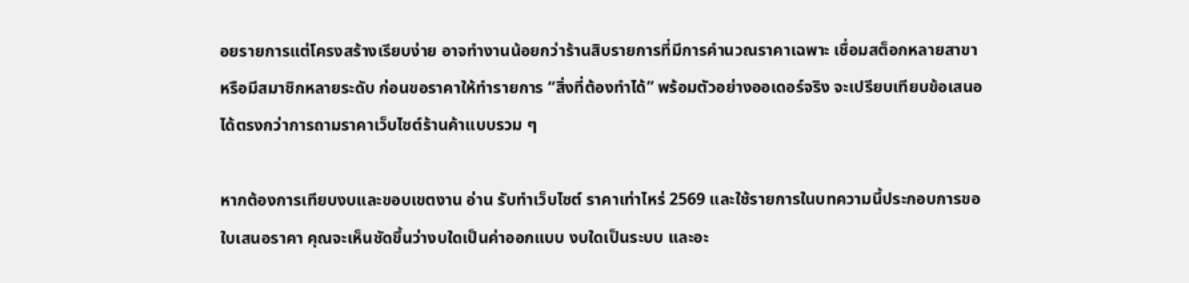อยรายการแต่โครงสร้างเรียบง่าย อาจทำงานน้อยกว่าร้านสิบรายการที่มีการคำนวณราคาเฉพาะ เชื่อมสต็อกหลายสาขา หรือมีสมาชิกหลายระดับ ก่อนขอราคาให้ทำรายการ “สิ่งที่ต้องทำได้” พร้อมตัวอย่างออเดอร์จริง จะเปรียบเทียบข้อเสนอได้ตรงกว่าการถามราคาเว็บไซต์ร้านค้าแบบรวม ๆ

หากต้องการเทียบงบและขอบเขตงาน อ่าน รับทำเว็บไซต์ ราคาเท่าไหร่ 2569 และใช้รายการในบทความนี้ประกอบการขอใบเสนอราคา คุณจะเห็นชัดขึ้นว่างบใดเป็นค่าออกแบบ งบใดเป็นระบบ และอะ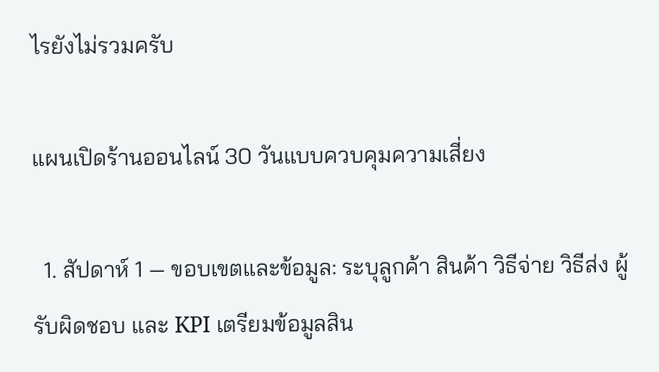ไรยังไม่รวมครับ

แผนเปิดร้านออนไลน์ 30 วันแบบควบคุมความเสี่ยง

  1. สัปดาห์ 1 — ขอบเขตและข้อมูล: ระบุลูกค้า สินค้า วิธีจ่าย วิธีส่ง ผู้รับผิดชอบ และ KPI เตรียมข้อมูลสิน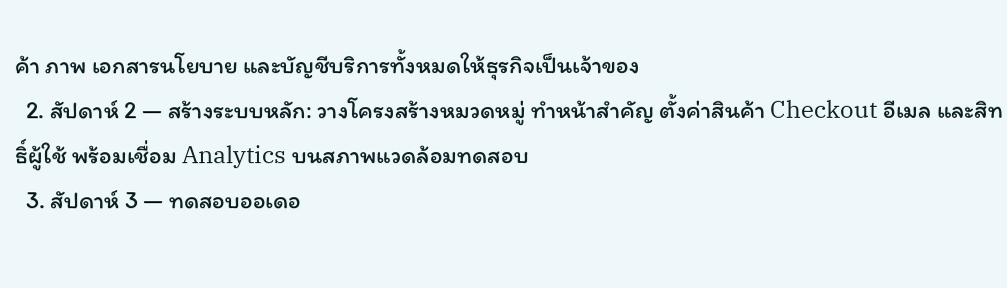ค้า ภาพ เอกสารนโยบาย และบัญชีบริการทั้งหมดให้ธุรกิจเป็นเจ้าของ
  2. สัปดาห์ 2 — สร้างระบบหลัก: วางโครงสร้างหมวดหมู่ ทำหน้าสำคัญ ตั้งค่าสินค้า Checkout อีเมล และสิทธิ์ผู้ใช้ พร้อมเชื่อม Analytics บนสภาพแวดล้อมทดสอบ
  3. สัปดาห์ 3 — ทดสอบออเดอ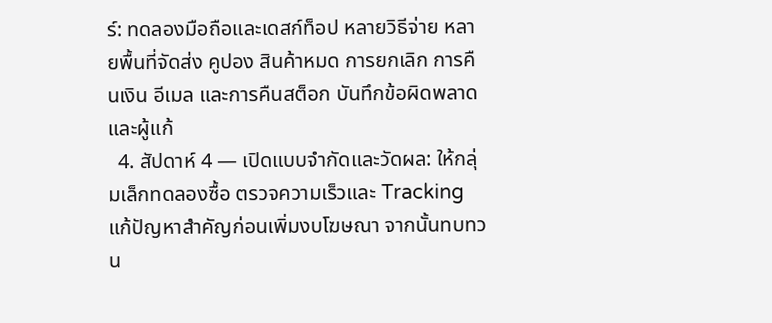ร์: ทดลองมือถือและเดสก์ท็อป หลายวิธีจ่าย หลายพื้นที่จัดส่ง คูปอง สินค้าหมด การยกเลิก การคืนเงิน อีเมล และการคืนสต็อก บันทึกข้อผิดพลาดและผู้แก้
  4. สัปดาห์ 4 — เปิดแบบจำกัดและวัดผล: ให้กลุ่มเล็กทดลองซื้อ ตรวจความเร็วและ Tracking แก้ปัญหาสำคัญก่อนเพิ่มงบโฆษณา จากนั้นทบทวน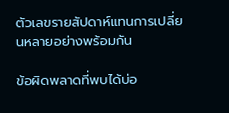ตัวเลขรายสัปดาห์แทนการเปลี่ยนหลายอย่างพร้อมกัน

ข้อผิดพลาดที่พบได้บ่อ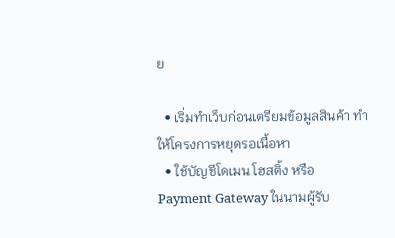ย

  • เริ่มทำเว็บก่อนเตรียมข้อมูลสินค้า ทำให้โครงการหยุดรอเนื้อหา
  • ใช้บัญชีโดเมน โฮสติ้ง หรือ Payment Gateway ในนามผู้รับ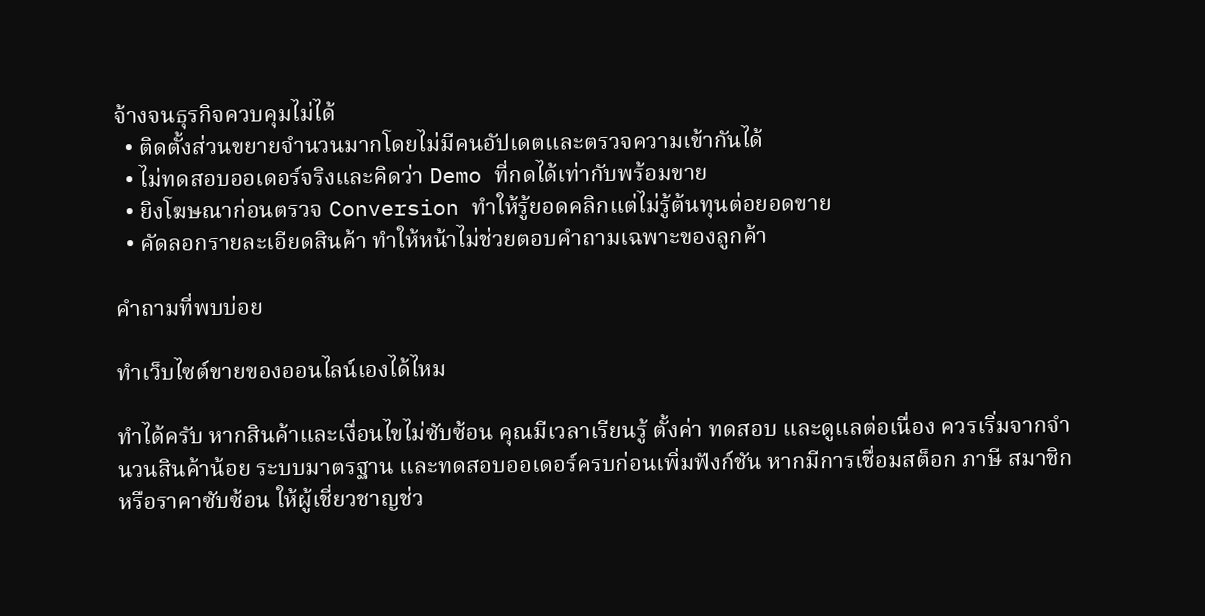จ้างจนธุรกิจควบคุมไม่ได้
  • ติดตั้งส่วนขยายจำนวนมากโดยไม่มีคนอัปเดตและตรวจความเข้ากันได้
  • ไม่ทดสอบออเดอร์จริงและคิดว่า Demo ที่กดได้เท่ากับพร้อมขาย
  • ยิงโฆษณาก่อนตรวจ Conversion ทำให้รู้ยอดคลิกแต่ไม่รู้ต้นทุนต่อยอดขาย
  • คัดลอกรายละเอียดสินค้า ทำให้หน้าไม่ช่วยตอบคำถามเฉพาะของลูกค้า

คำถามที่พบบ่อย

ทำเว็บไซต์ขายของออนไลน์เองได้ไหม

ทำได้ครับ หากสินค้าและเงื่อนไขไม่ซับซ้อน คุณมีเวลาเรียนรู้ ตั้งค่า ทดสอบ และดูแลต่อเนื่อง ควรเริ่มจากจำนวนสินค้าน้อย ระบบมาตรฐาน และทดสอบออเดอร์ครบก่อนเพิ่มฟังก์ชัน หากมีการเชื่อมสต็อก ภาษี สมาชิก หรือราคาซับซ้อน ให้ผู้เชี่ยวชาญช่ว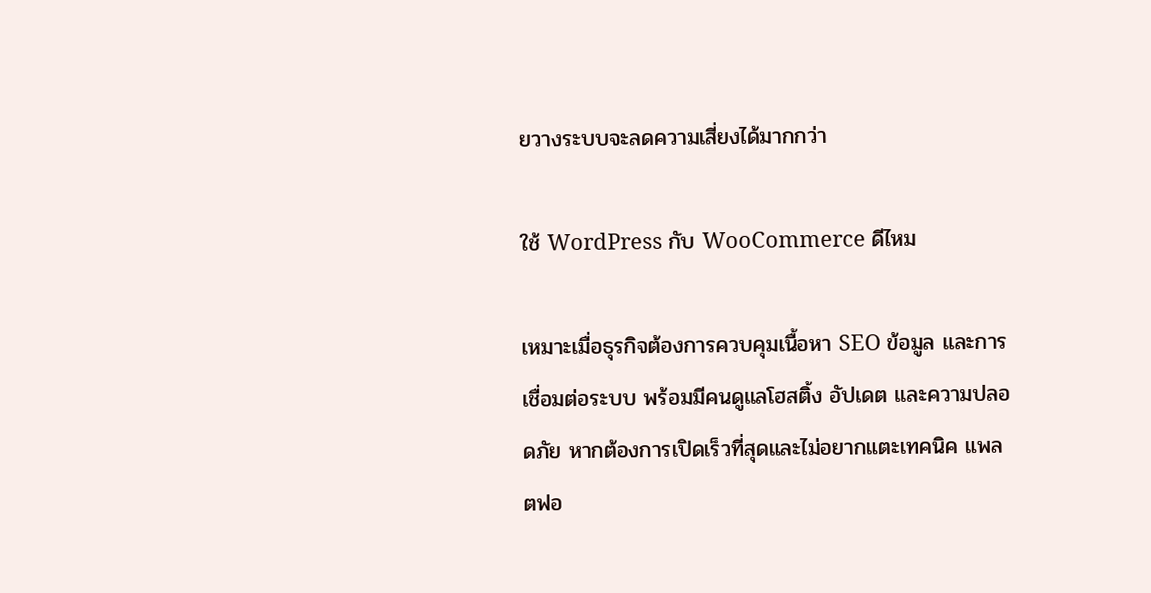ยวางระบบจะลดความเสี่ยงได้มากกว่า

ใช้ WordPress กับ WooCommerce ดีไหม

เหมาะเมื่อธุรกิจต้องการควบคุมเนื้อหา SEO ข้อมูล และการเชื่อมต่อระบบ พร้อมมีคนดูแลโฮสติ้ง อัปเดต และความปลอดภัย หากต้องการเปิดเร็วที่สุดและไม่อยากแตะเทคนิค แพลตฟอ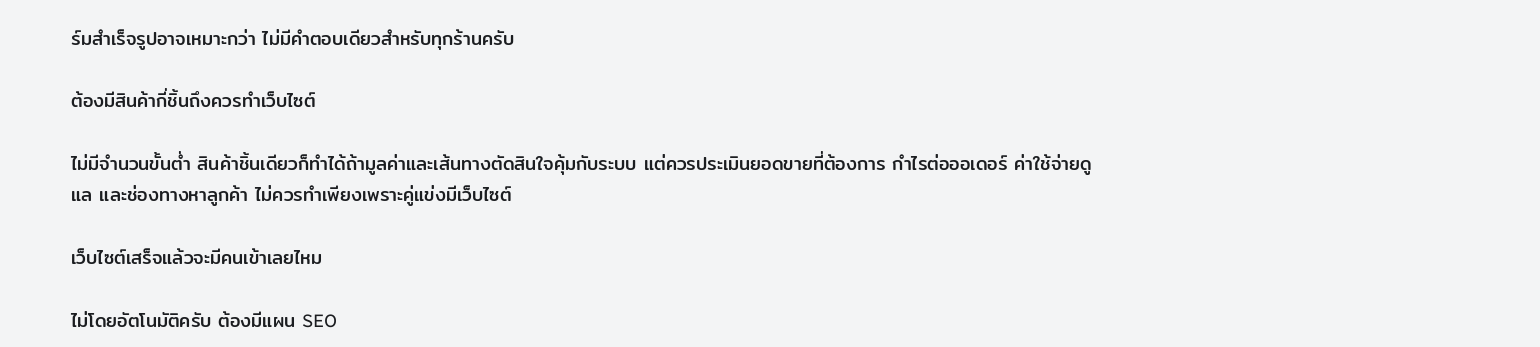ร์มสำเร็จรูปอาจเหมาะกว่า ไม่มีคำตอบเดียวสำหรับทุกร้านครับ

ต้องมีสินค้ากี่ชิ้นถึงควรทำเว็บไซต์

ไม่มีจำนวนขั้นต่ำ สินค้าชิ้นเดียวก็ทำได้ถ้ามูลค่าและเส้นทางตัดสินใจคุ้มกับระบบ แต่ควรประเมินยอดขายที่ต้องการ กำไรต่อออเดอร์ ค่าใช้จ่ายดูแล และช่องทางหาลูกค้า ไม่ควรทำเพียงเพราะคู่แข่งมีเว็บไซต์

เว็บไซต์เสร็จแล้วจะมีคนเข้าเลยไหม

ไม่โดยอัตโนมัติครับ ต้องมีแผน SEO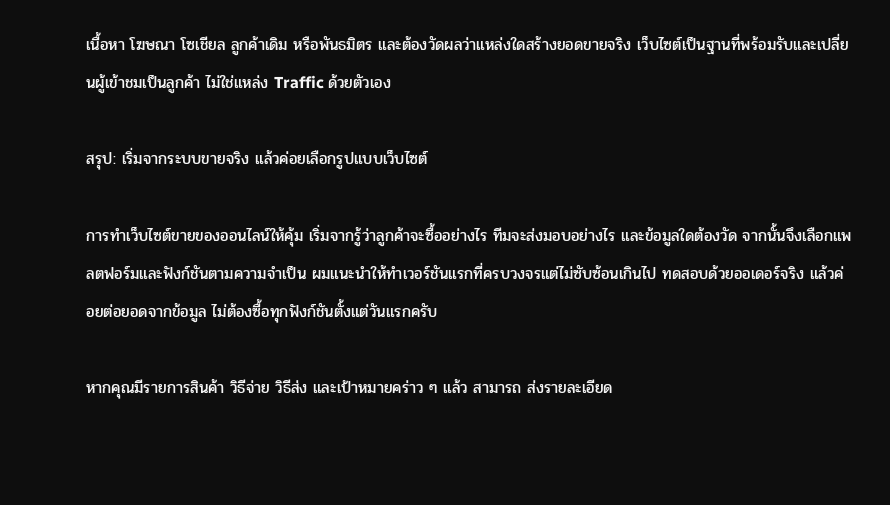เนื้อหา โฆษณา โซเชียล ลูกค้าเดิม หรือพันธมิตร และต้องวัดผลว่าแหล่งใดสร้างยอดขายจริง เว็บไซต์เป็นฐานที่พร้อมรับและเปลี่ยนผู้เข้าชมเป็นลูกค้า ไม่ใช่แหล่ง Traffic ด้วยตัวเอง

สรุป: เริ่มจากระบบขายจริง แล้วค่อยเลือกรูปแบบเว็บไซต์

การทำเว็บไซต์ขายของออนไลน์ให้คุ้ม เริ่มจากรู้ว่าลูกค้าจะซื้ออย่างไร ทีมจะส่งมอบอย่างไร และข้อมูลใดต้องวัด จากนั้นจึงเลือกแพลตฟอร์มและฟังก์ชันตามความจำเป็น ผมแนะนำให้ทำเวอร์ชันแรกที่ครบวงจรแต่ไม่ซับซ้อนเกินไป ทดสอบด้วยออเดอร์จริง แล้วค่อยต่อยอดจากข้อมูล ไม่ต้องซื้อทุกฟังก์ชันตั้งแต่วันแรกครับ

หากคุณมีรายการสินค้า วิธีจ่าย วิธีส่ง และเป้าหมายคร่าว ๆ แล้ว สามารถ ส่งรายละเอียด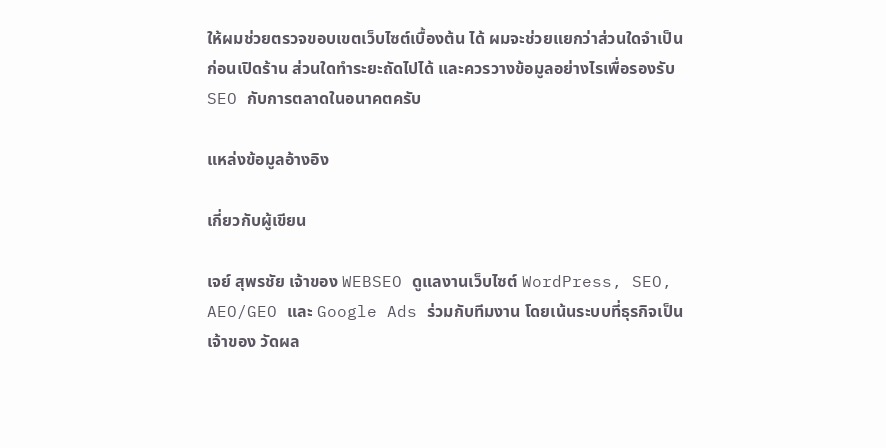ให้ผมช่วยตรวจขอบเขตเว็บไซต์เบื้องต้น ได้ ผมจะช่วยแยกว่าส่วนใดจำเป็นก่อนเปิดร้าน ส่วนใดทำระยะถัดไปได้ และควรวางข้อมูลอย่างไรเพื่อรองรับ SEO กับการตลาดในอนาคตครับ

แหล่งข้อมูลอ้างอิง

เกี่ยวกับผู้เขียน

เจย์ สุพรชัย เจ้าของ WEBSEO ดูแลงานเว็บไซต์ WordPress, SEO, AEO/GEO และ Google Ads ร่วมกับทีมงาน โดยเน้นระบบที่ธุรกิจเป็นเจ้าของ วัดผล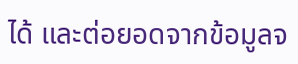ได้ และต่อยอดจากข้อมูลจ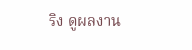ริง ดูผลงาน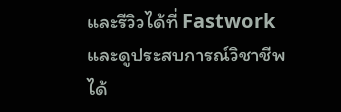และรีวิวได้ที่ Fastwork และดูประสบการณ์วิชาชีพได้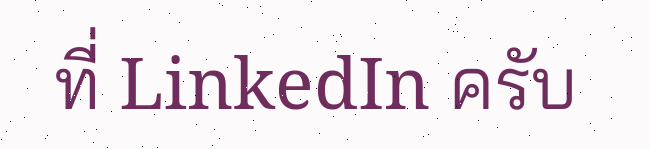ที่ LinkedIn ครับ